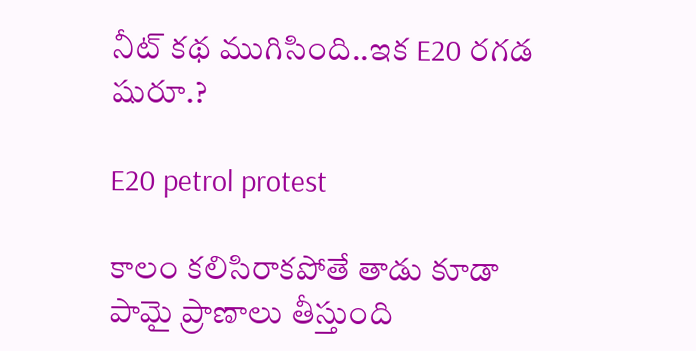నీట్ కథ ముగిసింది..ఇక E20 రగడ షురూ.?

E20 petrol protest

కాలం కలిసిరాకపోతే తాడు కూడా పామై ప్రాణాలు తీస్తుంది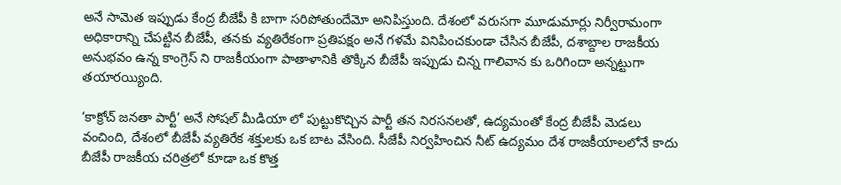అనే సామెత ఇప్పుడు కేంద్ర బీజేపీ కి బాగా సరిపోతుందేమో అనిపిస్తుంది. దేశంలో వరుసగా మూడుమార్లు నిర్వీరామంగా అధికారాన్ని చేపట్టిన బీజేపీ, తనకు వ్యతిరేకంగా ప్రతిపక్షం అనే గళమే వినిపించకుండా చేసిన బీజేపీ, దశాబ్దాల రాజకీయ అనుభవం ఉన్న కాంగ్రెస్ ని రాజకీయంగా పాతాళానికి తొక్కిన బీజేపీ ఇప్పుడు చిన్న గాలివాన కు ఒరిగిందా అన్నట్టుగా తయారయ్యింది.

‘కాక్రోచ్ జనతా పార్టీ’ అనే సోషల్ మీడియా లో పుట్టుకొచ్చిన పార్టీ తన నిరసనలతో, ఉద్యమంతో కేంద్ర బీజేపీ మెడలు వంచింది, దేశంలో బీజేపీ వ్యతిరేక శక్తులకు ఒక బాట వేసింది. సీజేపీ నిర్వహించిన నీట్ ఉద్యమం దేశ రాజకీయాలలోనే కాదు బీజేపీ రాజకీయ చరిత్రలో కూడా ఒక కొత్త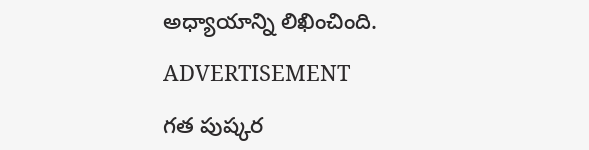అధ్యాయాన్ని లిఖించింది.

ADVERTISEMENT

గత పుష్కర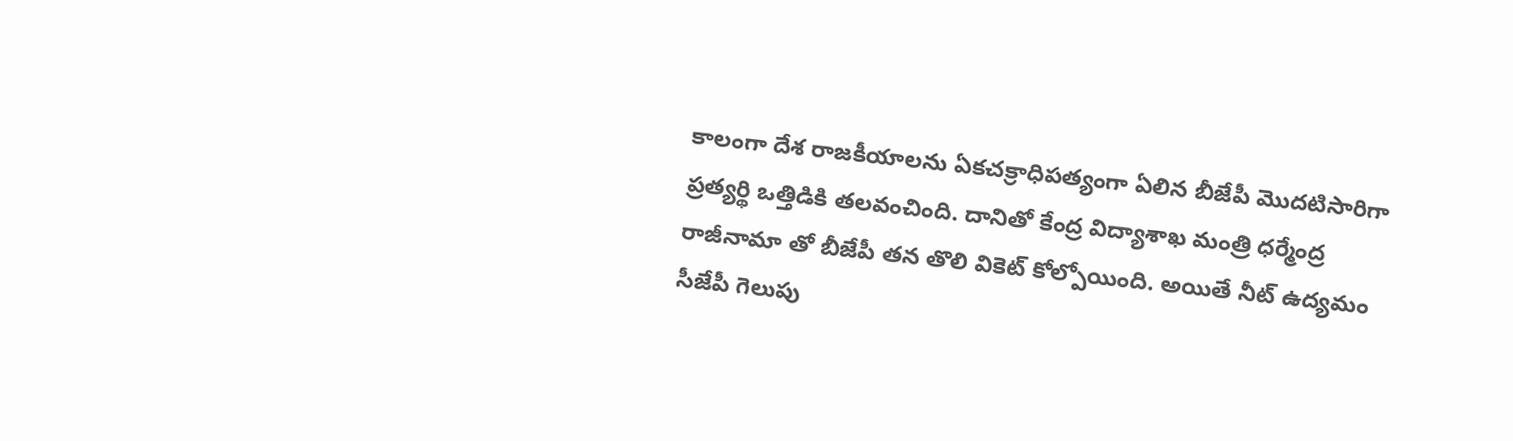కాలంగా దేశ రాజకీయాలను ఏకచక్రాధిపత్యంగా ఏలిన బీజేపీ మొదటిసారిగా ప్రత్యర్థి ఒత్తిడికి తలవంచింది. దానితో కేంద్ర విద్యాశాఖ మంత్రి ధర్మేంద్ర రాజీనామా తో బీజేపీ తన తొలి వికెట్ కోల్పోయింది. అయితే నీట్ ఉద్యమం సీజేపీ గెలుపు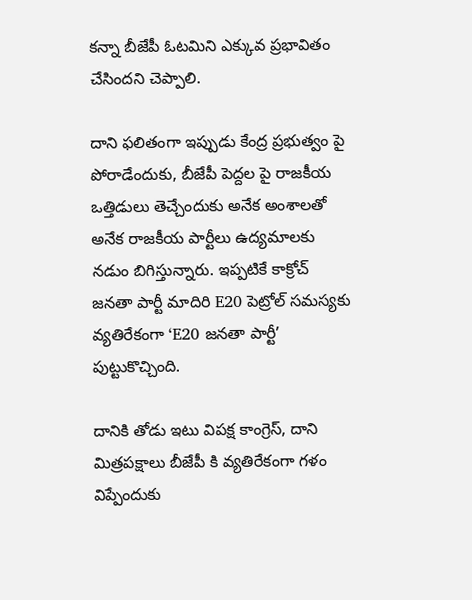కన్నా బీజేపీ ఓటమిని ఎక్కువ ప్రభావితం చేసిందని చెప్పాలి.

దాని ఫలితంగా ఇప్పుడు కేంద్ర ప్రభుత్వం పై పోరాడేందుకు, బీజేపీ పెద్దల పై రాజకీయ ఒత్తిడులు తెచ్చేందుకు అనేక అంశాలతో అనేక రాజకీయ పార్టీలు ఉద్యమాలకు నడుం బిగిస్తున్నారు. ఇప్పటికే కాక్రోచ్ జనతా పార్టీ మాదిరి E20 పెట్రోల్ సమస్యకు వ్యతిరేకంగా ‘E20 జనతా పార్టీ’ పుట్టుకొచ్చింది.

దానికి తోడు ఇటు విపక్ష కాంగ్రెస్, దాని మిత్రపక్షాలు బీజేపీ కి వ్యతిరేకంగా గళం విప్పేందుకు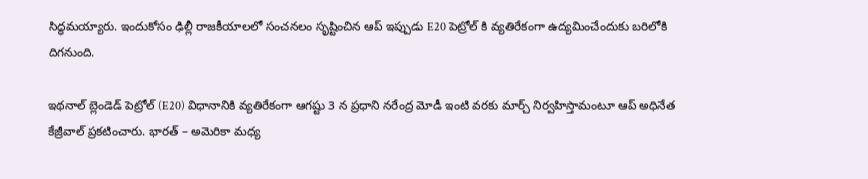సిద్ధమయ్యారు. ఇందుకోసం ఢిల్లీ రాజకీయాలలో సంచనలం సృష్టించిన ఆప్ ఇప్పుడు E20 పెట్రోల్ కి వ్యతిరేకంగా ఉద్యమించేందుకు బరిలోకి దిగనుంది.

ఇథనాల్ బ్లెండెడ్ పెట్రోల్ (E20) విధానానికి వ్యతిరేకంగా ఆగష్టు 3 న ప్రధాని నరేంద్ర మోడీ ఇంటి వరకు మార్చ్ నిర్వహిస్తామంటూ ఆప్ అధినేత కేజ్రీవాల్ ప్రకటించారు. భారత్ – అమెరికా మధ్య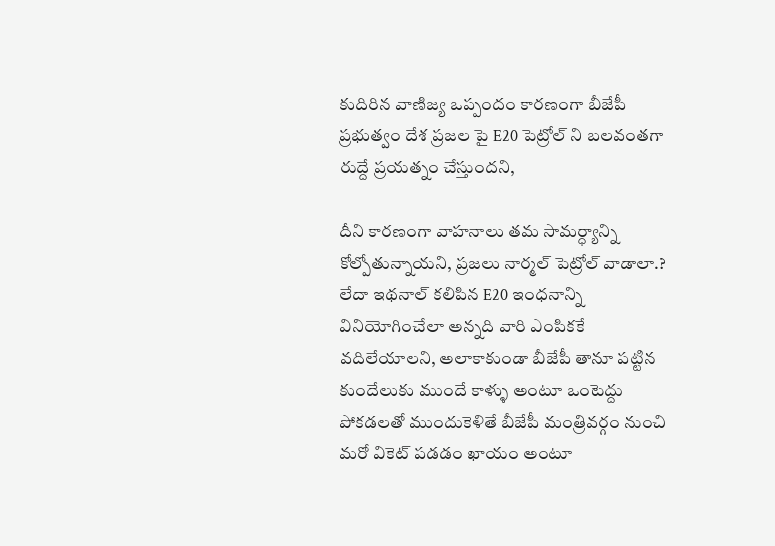కుదిరిన వాణిజ్య ఒప్పందం కారణంగా బీజేపీ ప్రభుత్వం దేశ ప్రజల పై E20 పెట్రోల్ ని బలవంతగా రుద్దే ప్రయత్నం చేస్తుందని,

దీని కారణంగా వాహనాలు తమ సామర్ధ్యాన్ని కోల్పోతున్నాయని, ప్రజలు నార్మల్ పెట్రోల్ వాడాలా.? లేదా ఇథనాల్ కలిపిన E20 ఇంధనాన్ని వినియోగించేలా అన్నది వారి ఎంపికకే వదిలేయాలని, అలాకాకుండా బీజేపీ తానూ పట్టిన కుందేలుకు ముందే కాళ్ళు అంటూ ఒంటెద్దు పోకడలతో ముందుకెళితే బీజేపీ మంత్రివర్గం నుంచి మరో వికెట్ పడడం ఖాయం అంటూ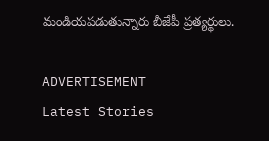మండియపడుతున్నారు బీజేపీ ప్రత్యర్థులు.

ADVERTISEMENT
Latest Stories